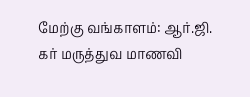மேற்கு வங்காளம்: ஆர்.ஜி. கர் மருத்துவ மாணவி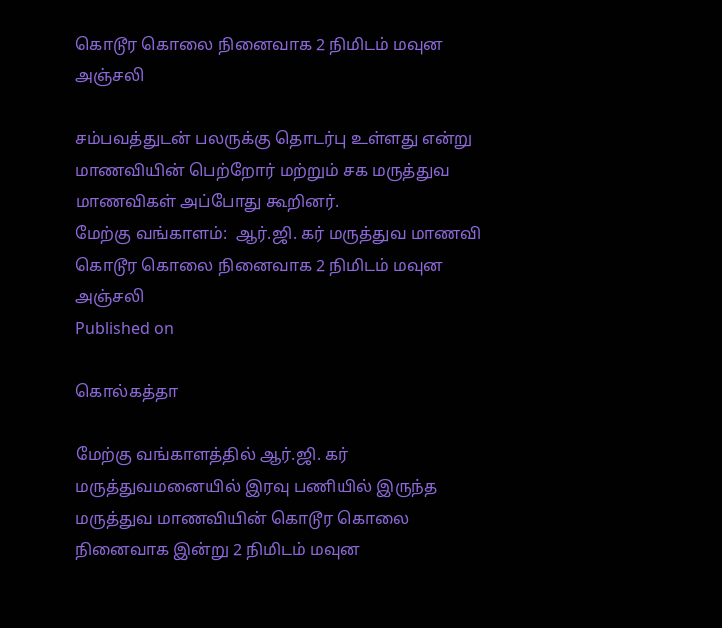கொடூர கொலை நினைவாக 2 நிமிடம் மவுன அஞ்சலி

சம்பவத்துடன் பலருக்கு தொடர்பு உள்ளது என்று மாணவியின் பெற்றோர் மற்றும் சக மருத்துவ மாணவிகள் அப்போது கூறினர்.
மேற்கு வங்காளம்:  ஆர்.ஜி. கர் மருத்துவ மாணவி கொடூர கொலை நினைவாக 2 நிமிடம் மவுன அஞ்சலி
Published on

கொல்கத்தா

மேற்கு வங்காளத்தில் ஆர்.ஜி. கர் மருத்துவமனையில் இரவு பணியில் இருந்த மருத்துவ மாணவியின் கொடூர கொலை நினைவாக இன்று 2 நிமிடம் மவுன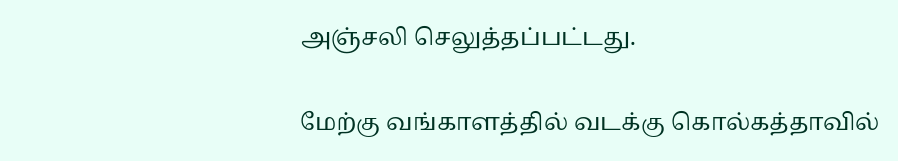அஞ்சலி செலுத்தப்பட்டது.

மேற்கு வங்காளத்தில் வடக்கு கொல்கத்தாவில்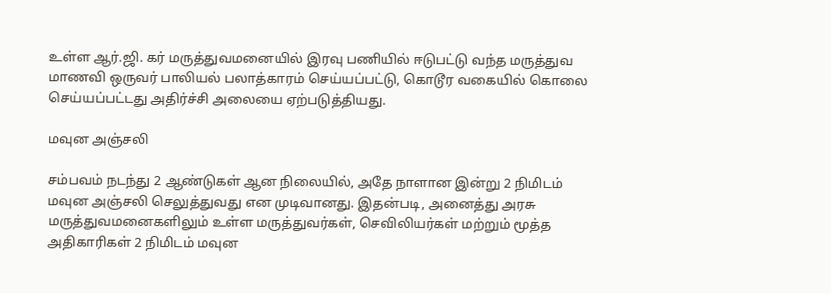உள்ள ஆர்.ஜி. கர் மருத்துவமனையில் இரவு பணியில் ஈடுபட்டு வந்த மருத்துவ மாணவி ஒருவர் பாலியல் பலாத்காரம் செய்யப்பட்டு, கொடூர வகையில் கொலை செய்யப்பட்டது அதிர்ச்சி அலையை ஏற்படுத்தியது.

மவுன அஞ்சலி

சம்பவம் நடந்து 2 ஆண்டுகள் ஆன நிலையில், அதே நாளான இன்று 2 நிமிடம் மவுன அஞ்சலி செலுத்துவது என முடிவானது. இதன்படி, அனைத்து அரசு மருத்துவமனைகளிலும் உள்ள மருத்துவர்கள், செவிலியர்கள் மற்றும் மூத்த அதிகாரிகள் 2 நிமிடம் மவுன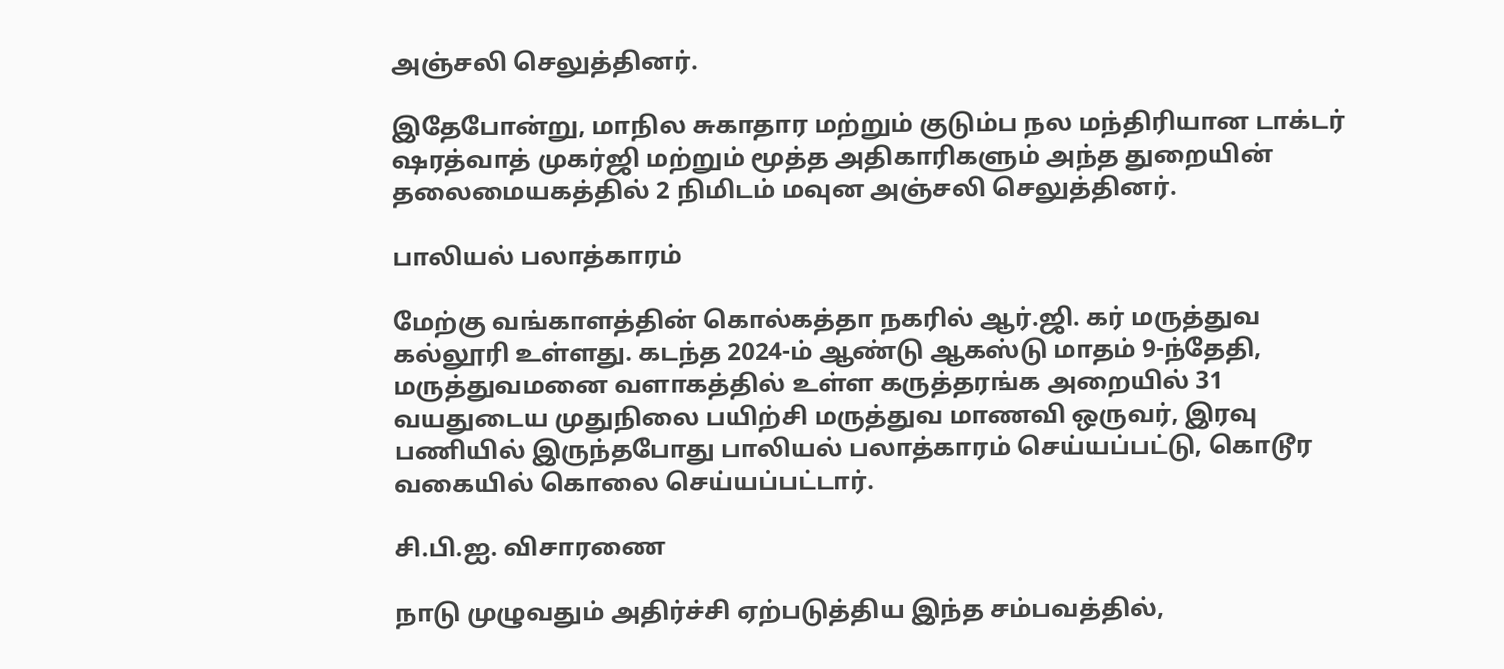அஞ்சலி செலுத்தினர்.

இதேபோன்று, மாநில சுகாதார மற்றும் குடும்ப நல மந்திரியான டாக்டர் ஷரத்வாத் முகர்ஜி மற்றும் மூத்த அதிகாரிகளும் அந்த துறையின் தலைமையகத்தில் 2 நிமிடம் மவுன அஞ்சலி செலுத்தினர்.

பாலியல் பலாத்காரம்

மேற்கு வங்காளத்தின் கொல்கத்தா நகரில் ஆர்.ஜி. கர் மருத்துவ கல்லூரி உள்ளது. கடந்த 2024-ம் ஆண்டு ஆகஸ்டு மாதம் 9-ந்தேதி, மருத்துவமனை வளாகத்தில் உள்ள கருத்தரங்க அறையில் 31 வயதுடைய முதுநிலை பயிற்சி மருத்துவ மாணவி ஒருவர், இரவு பணியில் இருந்தபோது பாலியல் பலாத்காரம் செய்யப்பட்டு, கொடூர வகையில் கொலை செய்யப்பட்டார்.

சி.பி.ஐ. விசாரணை

நாடு முழுவதும் அதிர்ச்சி ஏற்படுத்திய இந்த சம்பவத்தில்,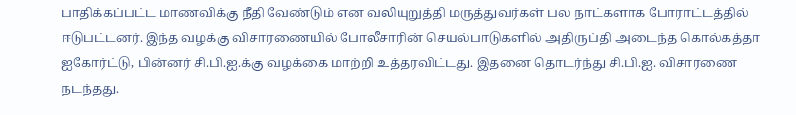பாதிக்கப்பட்ட மாணவிக்கு நீதி வேண்டும் என வலியுறுத்தி மருத்துவர்கள் பல நாட்களாக போராட்டத்தில் ஈடுபட்டனர். இந்த வழக்கு விசாரணையில் போலீசாரின் செயல்பாடுகளில் அதிருப்தி அடைந்த கொல்கத்தா ஐகோர்ட்டு, பின்னர் சி.பி.ஐ.க்கு வழக்கை மாற்றி உத்தரவிட்டது. இதனை தொடர்ந்து சி.பி.ஐ. விசாரணை நடந்தது.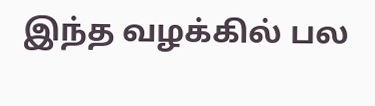இந்த வழக்கில் பல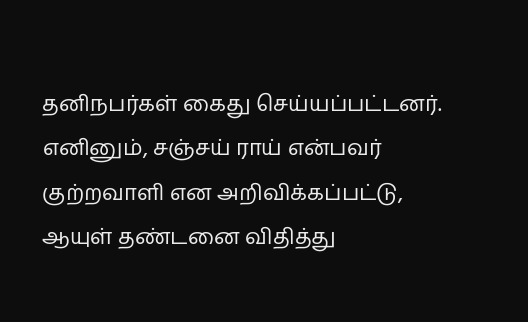தனிநபர்கள் கைது செய்யப்பட்டனர். எனினும், சஞ்சய் ராய் என்பவர் குற்றவாளி என அறிவிக்கப்பட்டு, ஆயுள் தண்டனை விதித்து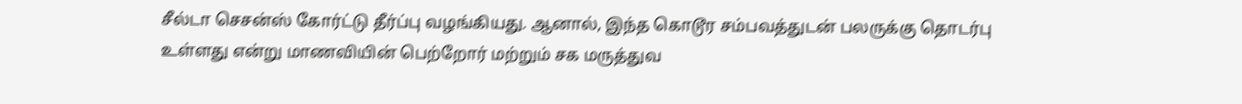சீல்டா செசன்ஸ் கோர்ட்டு தீர்ப்பு வழங்கியது. ஆனால், இந்த கொடூர சம்பவத்துடன் பலருக்கு தொடர்பு உள்ளது என்று மாணவியின் பெற்றோர் மற்றும் சக மருத்துவ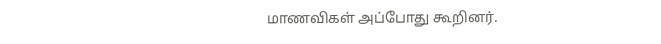மாணவிகள் அப்போது கூறினர்.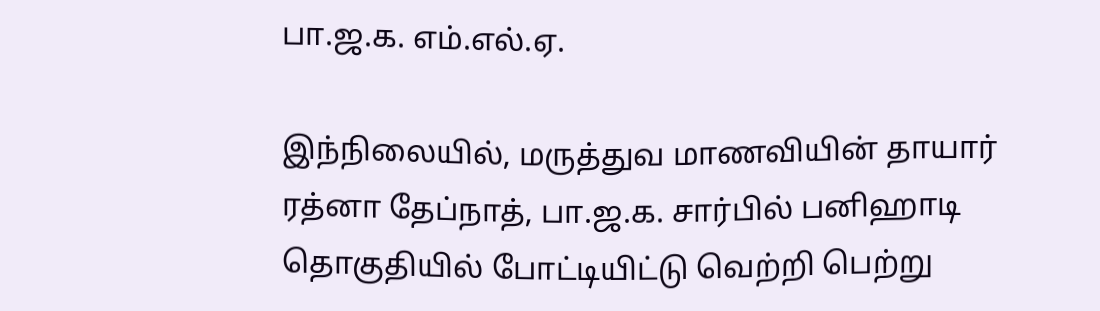பா.ஜ.க. எம்.எல்.ஏ.

இந்நிலையில், மருத்துவ மாணவியின் தாயார் ரத்னா தேப்நாத், பா.ஜ.க. சார்பில் பனிஹாடி தொகுதியில் போட்டியிட்டு வெற்றி பெற்று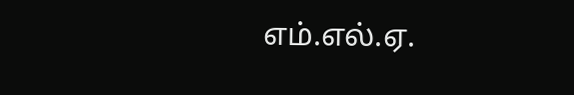எம்.எல்.ஏ.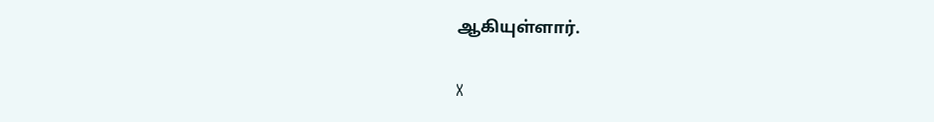ஆகியுள்ளார்.

X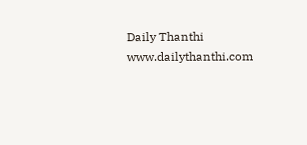Daily Thanthi
www.dailythanthi.com